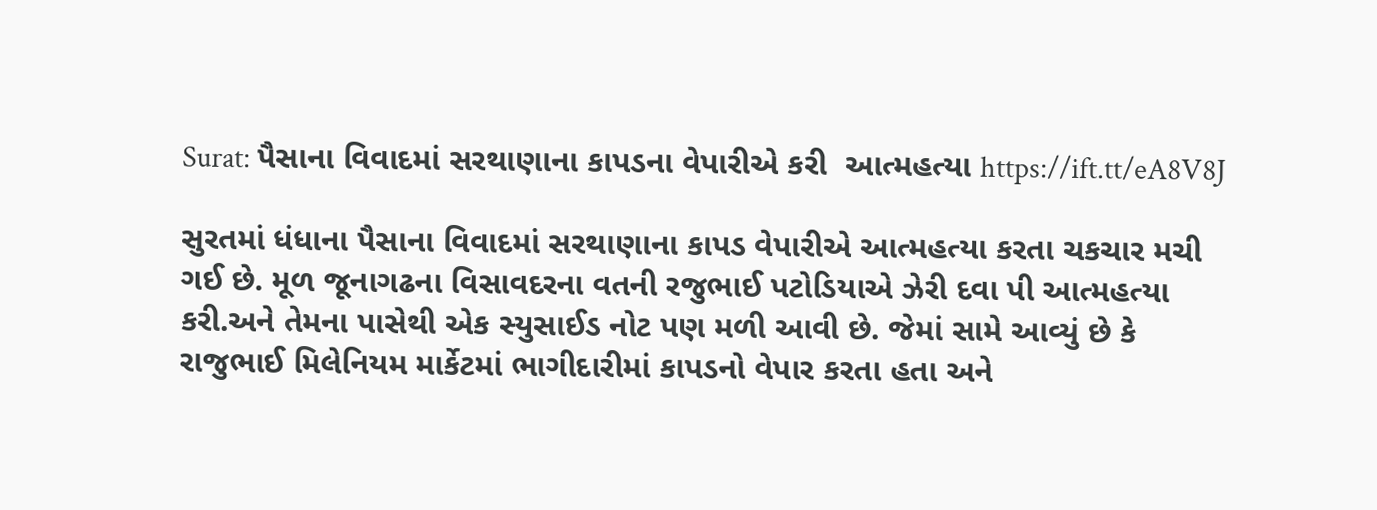Surat: પૈસાના વિવાદમાં સરથાણાના કાપડના વેપારીએ કરી  આત્મહત્યા https://ift.tt/eA8V8J

સુરતમાં ધંધાના પૈસાના વિવાદમાં સરથાણાના કાપડ વેપારીએ આત્મહત્યા કરતા ચકચાર મચી ગઈ છે. મૂળ જૂનાગઢના વિસાવદરના વતની રજુભાઈ પટોડિયાએ ઝેરી દવા પી આત્મહત્યા કરી.અને તેમના પાસેથી એક સ્યુસાઈડ નોટ પણ મળી આવી છે. જેમાં સામે આવ્યું છે કે રાજુભાઈ મિલેનિયમ માર્કેટમાં ભાગીદારીમાં કાપડનો વેપાર કરતા હતા અને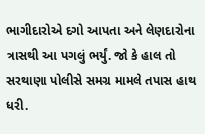ભાગીદારોએ દગો આપતા અને લેણદારોના ત્રાસથી આ પગલું ભર્યું. જો કે હાલ તો સરથાણા પોલીસે સમગ્ર મામલે તપાસ હાથ ધરી.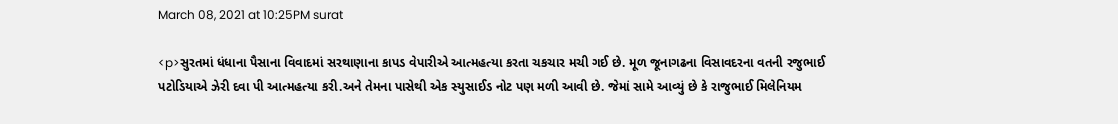March 08, 2021 at 10:25PM surat

<p>સુરતમાં ધંધાના પૈસાના વિવાદમાં સરથાણાના કાપડ વેપારીએ આત્મહત્યા કરતા ચકચાર મચી ગઈ છે. મૂળ જૂનાગઢના વિસાવદરના વતની રજુભાઈ પટોડિયાએ ઝેરી દવા પી આત્મહત્યા કરી.અને તેમના પાસેથી એક સ્યુસાઈડ નોટ પણ મળી આવી છે. જેમાં સામે આવ્યું છે કે રાજુભાઈ મિલેનિયમ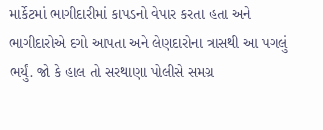માર્કેટમાં ભાગીદારીમાં કાપડનો વેપાર કરતા હતા અને ભાગીદારોએ દગો આપતા અને લેણદારોના ત્રાસથી આ પગલું ભર્યું. જો કે હાલ તો સરથાણા પોલીસે સમગ્ર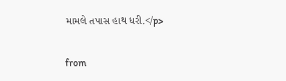મામલે તપાસ હાથ ધરી.</p>

from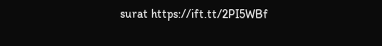surat https://ift.tt/2PI5WBf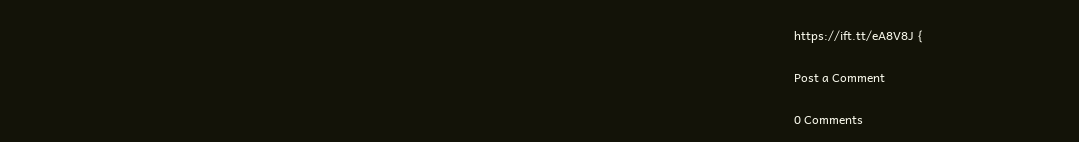https://ift.tt/eA8V8J {

Post a Comment

0 Comments